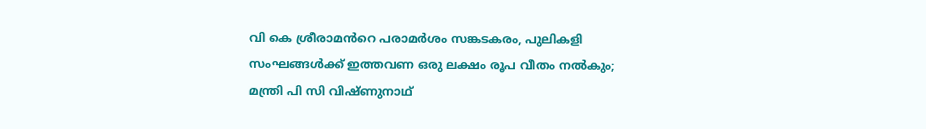വി കെ ശ്രീരാമൻറെ പരാമർശം സങ്കടകരം, പുലികളി സംഘങ്ങൾക്ക് ഇത്തവണ ഒരു ലക്ഷം രൂപ വീതം നൽകും; മന്ത്രി പി സി വിഷ്‌ണുനാഥ്‌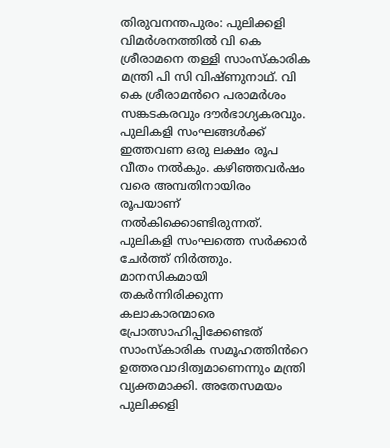തിരുവനന്തപുരം: പുലിക്കളി വിമര്‍ശനത്തില്‍ വി കെ ശ്രീരാമനെ തള്ളി സാംസ്കാരിക മന്ത്രി പി സി വിഷ്‌ണുനാഥ്‌. വി കെ ശ്രീരാമൻറെ പരാമർശം സങ്കടകരവും ദൗർഭാഗ്യകരവും. പുലികളി സംഘങ്ങൾക്ക് ഇത്തവണ ഒരു ലക്ഷം രൂപ വീതം നൽകും. കഴിഞ്ഞവർഷം വരെ അമ്പതിനായിരം രൂപയാണ് നൽകിക്കൊണ്ടിരുന്നത്. പുലികളി സംഘത്തെ സർക്കാർ ചേർത്ത് നിർത്തും. മാനസികമായി തകർന്നിരിക്കുന്ന കലാകാരന്മാരെ പ്രോത്സാഹിപ്പിക്കേണ്ടത് സാംസ്കാരിക സമൂഹത്തിൻറെ ഉത്തരവാദിത്വമാണെന്നും മന്ത്രി വ്യക്തമാക്കി. അതേസമയം പുലിക്കളി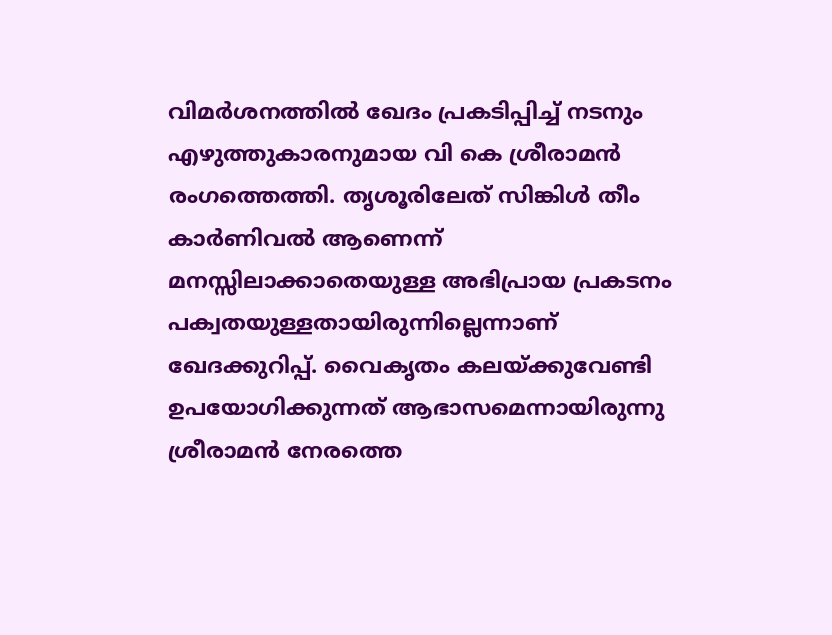വിമര്‍ശനത്തില്‍ ഖേദം പ്രകടിപ്പിച്ച് നടനും എഴുത്തുകാരനുമായ വി കെ ശ്രീരാമന്‍ രംഗത്തെത്തി. തൃശൂരിലേത് സിങ്കിള്‍ തീം കാര്‍ണിവല്‍ ആണെന്ന് മനസ്സിലാക്കാതെയുള്ള അഭിപ്രായ പ്രകടനം പക്വതയുള്ളതായിരുന്നില്ലെന്നാണ് ഖേദക്കുറിപ്പ്. വൈകൃതം കലയ്ക്കുവേണ്ടി ഉപയോഗിക്കുന്നത് ആഭാസമെന്നായിരുന്നു ശ്രീരാമന്‍ നേരത്തെ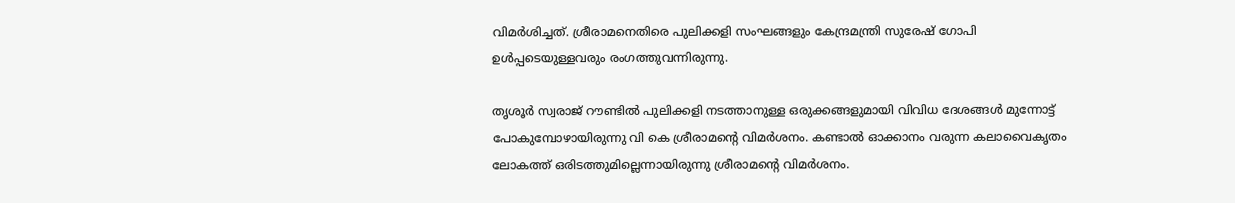വിമര്‍ശിച്ചത്. ശ്രീരാമനെതിരെ പുലിക്കളി സംഘങ്ങളും കേന്ദ്രമന്ത്രി സുരേഷ് ഗോപി ഉള്‍പ്പടെയുള്ളവരും രംഗത്തുവന്നിരുന്നു.

തൃശൂര്‍ സ്വരാജ് റൗണ്ടില്‍ പുലിക്കളി നടത്താനുള്ള ഒരുക്കങ്ങളുമായി വിവിധ ദേശങ്ങള്‍ മുന്നോട്ട് പോകുമ്പോഴായിരുന്നു വി കെ ശ്രീരാമന്‍റെ വിമര്‍ശനം. കണ്ടാല്‍ ഓക്കാനം വരുന്ന കലാവൈകൃതം ലോകത്ത് ഒരിടത്തുമില്ലെന്നായിരുന്നു ശ്രീരാമന്‍റെ വിമര്‍ശനം.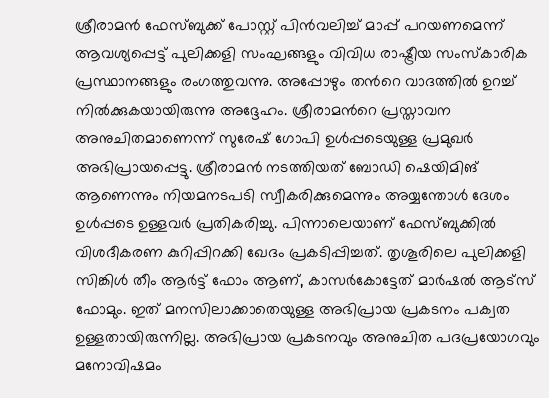ശ്രീരാമന്‍ ഫേസ്ബുക്ക് പോസ്റ്റ് പിന്‍വലിച്ച് മാപ്പ് പറയണമെന്ന് ആവശ്യപ്പെട്ട് പുലിക്കളി സംഘങ്ങളും വിവിധ രാഷ്ട്രീയ സംസ്കാരിക പ്രസ്ഥാനങ്ങളും രംഗത്തുവന്നു. അപ്പോഴും തന്‍റെ വാദത്തില്‍ ഉറച്ച് നില്‍ക്കുകയായിരുന്നു അദ്ദേഹം. ശ്രീരാമന്‍റെ പ്രസ്താവന അനുചിതമാണെന്ന് സുരേഷ് ഗോപി ഉള്‍പ്പടെയുള്ള പ്രമുഖര്‍ അഭിപ്രായപ്പെട്ടു. ശ്രീരാമന്‍ നടത്തിയത് ബോഡി ഷെയിമിങ് ആണെന്നും നിയമനടപടി സ്വീകരിക്കുമെന്നും അയ്യന്തോള്‍ ദേശം ഉള്‍പ്പടെ ഉള്ളവര്‍ പ്രതികരിച്ചു. പിന്നാലെയാണ് ഫേസ്ബുക്കില്‍ വിശദീകരണ കുറിപ്പിറക്കി ഖേദം പ്രകടിപ്പിച്ചത്. തൃശൂരിലെ പുലിക്കളി സിങ്കിള്‍ തീം ആര്‍ട്ട് ഫോം ആണ്, കാസര്‍കോട്ടേത് മാര്‍ഷല്‍ ആട്സ് ഫോമും. ഇത് മനസിലാക്കാതെയുള്ള അഭിപ്രായ പ്രകടനം പക്വത ഉള്ളതായിരുന്നില്ല. അഭിപ്രായ പ്രകടനവും അനുചിത പദപ്രയോഗവും മനോവിഷമം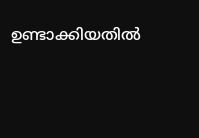ഉണ്ടാക്കിയതില്‍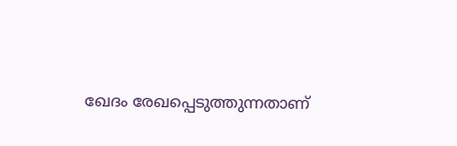ഖേദം രേഖപ്പെടുത്തുന്നതാണ്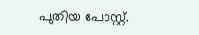പുതിയ പോസ്റ്റ്.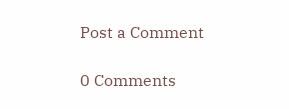Post a Comment

0 Comments